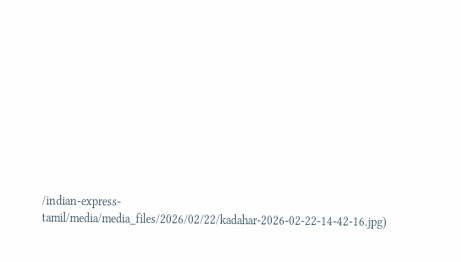/indian-express-tamil/media/media_files/2026/02/22/kadahar-2026-02-22-14-42-16.jpg)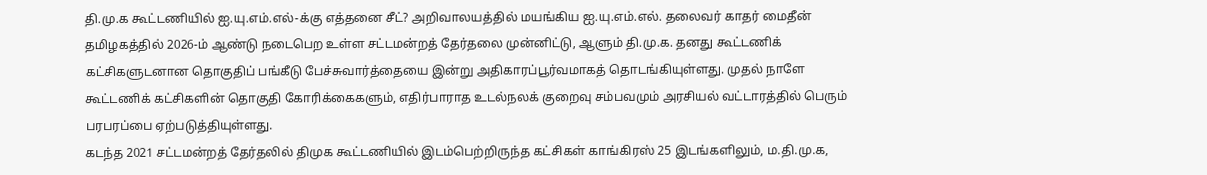தி.மு.க கூட்டணியில் ஐ.யு.எம்.எல்-க்கு எத்தனை சீட்? அறிவாலயத்தில் மயங்கிய ஐ.யு.எம்.எல். தலைவர் காதர் மைதீன்
தமிழகத்தில் 2026-ம் ஆண்டு நடைபெற உள்ள சட்டமன்றத் தேர்தலை முன்னிட்டு, ஆளும் தி.மு.க. தனது கூட்டணிக் கட்சிகளுடனான தொகுதிப் பங்கீடு பேச்சுவார்த்தையை இன்று அதிகாரப்பூர்வமாகத் தொடங்கியுள்ளது. முதல் நாளே கூட்டணிக் கட்சிகளின் தொகுதி கோரிக்கைகளும், எதிர்பாராத உடல்நலக் குறைவு சம்பவமும் அரசியல் வட்டாரத்தில் பெரும் பரபரப்பை ஏற்படுத்தியுள்ளது.
கடந்த 2021 சட்டமன்றத் தேர்தலில் திமுக கூட்டணியில் இடம்பெற்றிருந்த கட்சிகள் காங்கிரஸ் 25 இடங்களிலும், ம.தி.மு.க,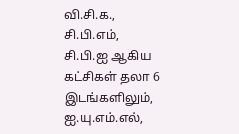வி.சி.க., சி.பி.எம், சி.பி.ஐ ஆகிய கட்சிகள் தலா 6 இடங்களிலும், ஐ.யு.எம்.எல்,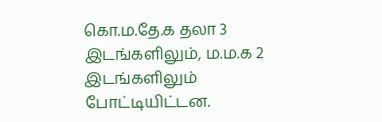கொ.ம.தே.க தலா 3 இடங்களிலும், ம.ம.க 2 இடங்களிலும் போட்டியிட்டன.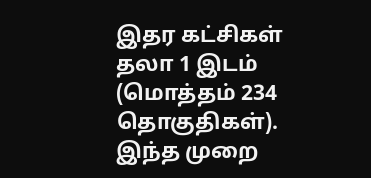இதர கட்சிகள் தலா 1 இடம் (மொத்தம் 234 தொகுதிகள்). இந்த முறை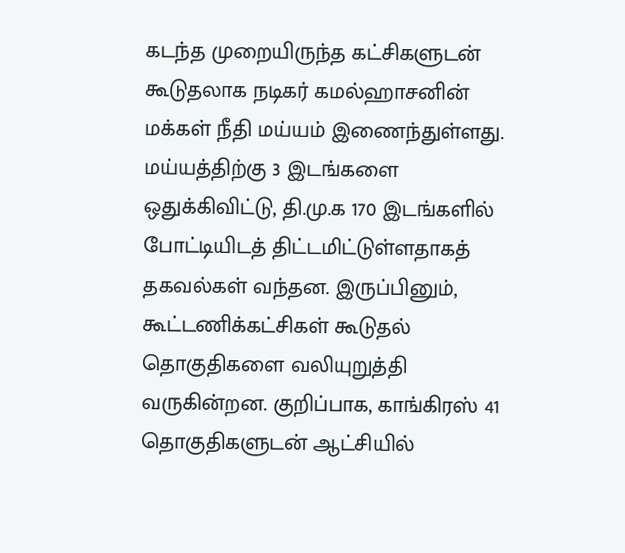கடந்த முறையிருந்த கட்சிகளுடன் கூடுதலாக நடிகர் கமல்ஹாசனின் மக்கள் நீதி மய்யம் இணைந்துள்ளது. மய்யத்திற்கு 3 இடங்களை ஒதுக்கிவிட்டு, தி.மு.க 170 இடங்களில் போட்டியிடத் திட்டமிட்டுள்ளதாகத் தகவல்கள் வந்தன. இருப்பினும், கூட்டணிக்கட்சிகள் கூடுதல் தொகுதிகளை வலியுறுத்தி வருகின்றன. குறிப்பாக, காங்கிரஸ் 41 தொகுதிகளுடன் ஆட்சியில்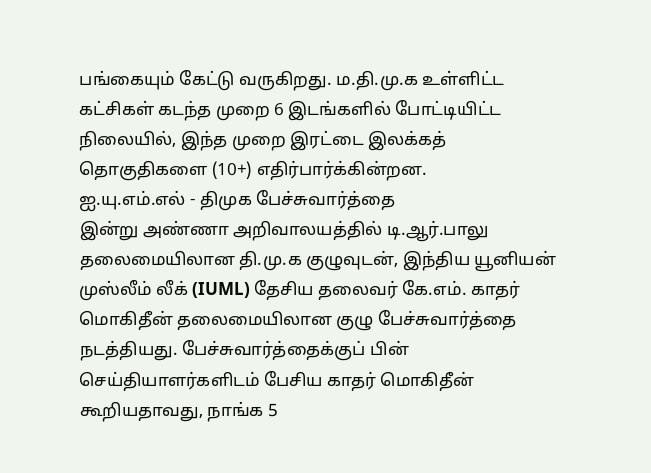பங்கையும் கேட்டு வருகிறது. ம.தி.மு.க உள்ளிட்ட கட்சிகள் கடந்த முறை 6 இடங்களில் போட்டியிட்ட நிலையில், இந்த முறை இரட்டை இலக்கத் தொகுதிகளை (10+) எதிர்பார்க்கின்றன.
ஐ.யு.எம்.எல் - திமுக பேச்சுவார்த்தை
இன்று அண்ணா அறிவாலயத்தில் டி.ஆர்.பாலு தலைமையிலான தி.மு.க குழுவுடன், இந்திய யூனியன் முஸ்லீம் லீக் (IUML) தேசிய தலைவர் கே.எம். காதர் மொகிதீன் தலைமையிலான குழு பேச்சுவார்த்தை நடத்தியது. பேச்சுவார்த்தைக்குப் பின் செய்தியாளர்களிடம் பேசிய காதர் மொகிதீன் கூறியதாவது, நாங்க 5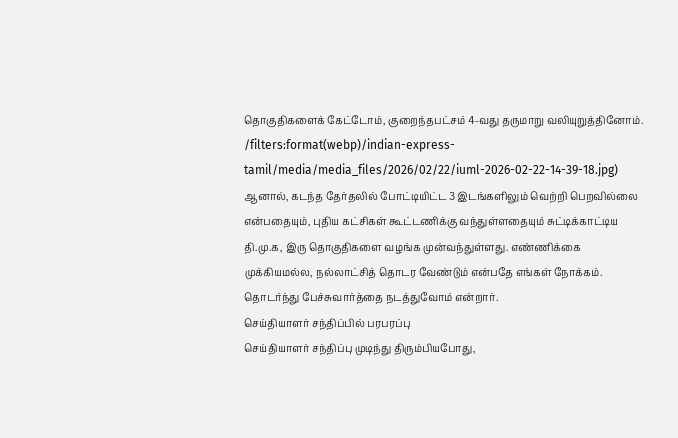தொகுதிகளைக் கேட்டோம், குறைந்தபட்சம் 4-வது தருமாறு வலியுறுத்தினோம்.
/filters:format(webp)/indian-express-tamil/media/media_files/2026/02/22/iuml-2026-02-22-14-39-18.jpg)
ஆனால், கடந்த தேர்தலில் போட்டியிட்ட 3 இடங்களிலும் வெற்றி பெறவில்லை என்பதையும், புதிய கட்சிகள் கூட்டணிக்கு வந்துள்ளதையும் சுட்டிக்காட்டிய தி.மு.க, இரு தொகுதிகளை வழங்க முன்வந்துள்ளது. எண்ணிக்கை முக்கியமல்ல, நல்லாட்சித் தொடர வேண்டும் என்பதே எங்கள் நோக்கம். தொடர்ந்து பேச்சுவார்த்தை நடத்துவோம் என்றார்.
செய்தியாளர் சந்திப்பில் பரபரப்பு
செய்தியாளர் சந்திப்பு முடிந்து திரும்பியபோது,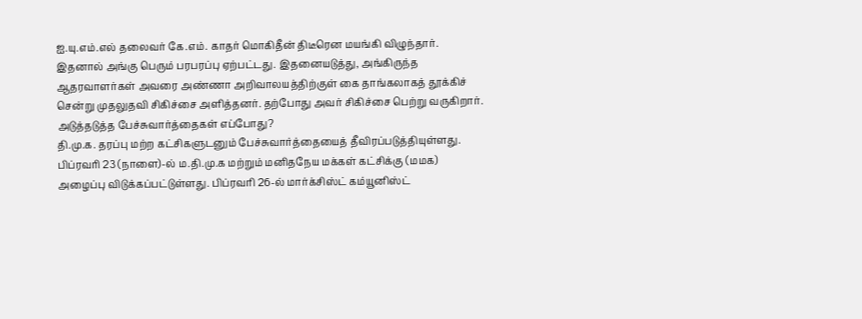ஐ.யு.எம்.எல் தலைவர் கே.எம். காதர் மொகிதீன் திடீரென மயங்கி விழுந்தார். இதனால் அங்கு பெரும் பரபரப்பு ஏற்பட்டது. இதனையடுத்து, அங்கிருந்த ஆதரவாளர்கள் அவரை அண்ணா அறிவாலயத்திற்குள் கை தாங்கலாகத் தூக்கிச் சென்று முதலுதவி சிகிச்சை அளித்தனர். தற்போது அவர் சிகிச்சை பெற்று வருகிறார்.
அடுத்தடுத்த பேச்சுவார்த்தைகள் எப்போது?
தி.மு.க. தரப்பு மற்ற கட்சிகளுடனும் பேச்சுவார்த்தையைத் தீவிரப்படுத்தியுள்ளது. பிப்ரவரி 23 (நாளை)-ல் ம.தி.மு.க மற்றும் மனிதநேய மக்கள் கட்சிக்கு (மமக) அழைப்பு விடுக்கப்பட்டுள்ளது. பிப்ரவரி 26-ல் மார்க்சிஸ்ட் கம்யூனிஸ்ட்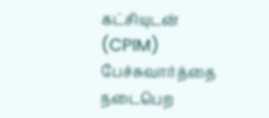கட்சியுடன் (CPIM) பேச்சுவார்த்தை நடைபெற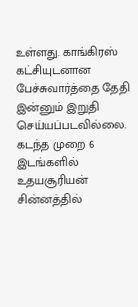உள்ளது. காங்கிரஸ் கட்சியுடனான பேச்சுவார்த்தை தேதி இன்னும் இறுதி செய்யப்படவில்லை. கடந்த முறை 6 இடங்களில் உதயசூரியன் சின்னத்தில்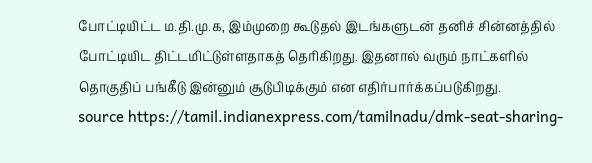போட்டியிட்ட ம.தி.மு.க, இம்முறை கூடுதல் இடங்களுடன் தனிச் சின்னத்தில் போட்டியிட திட்டமிட்டுள்ளதாகத் தெரிகிறது. இதனால் வரும் நாட்களில் தொகுதிப் பங்கீடு இன்னும் சூடுபிடிக்கும் என எதிர்பார்க்கப்படுகிறது.
source https://tamil.indianexpress.com/tamilnadu/dmk-seat-sharing-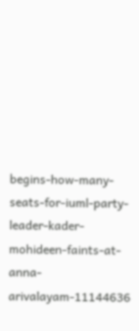begins-how-many-seats-for-iuml-party-leader-kader-mohideen-faints-at-anna-arivalayam-11144636